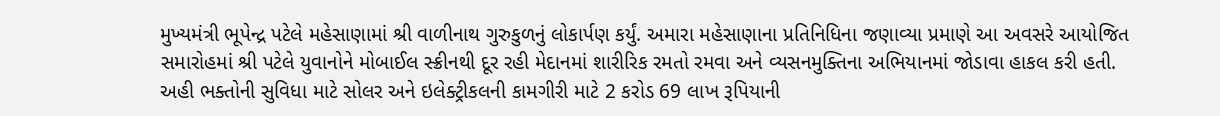મુખ્યમંત્રી ભૂપેન્દ્ર પટેલે મહેસાણામાં શ્રી વાળીનાથ ગુરુકુળનું લોકાર્પણ કર્યું. અમારા મહેસાણાના પ્રતિનિધિના જણાવ્યા પ્રમાણે આ અવસરે આયોજિત સમારોહમાં શ્રી પટેલે યુવાનોને મોબાઈલ સ્ક્રીનથી દૂર રહી મેદાનમાં શારીરિક રમતો રમવા અને વ્યસનમુક્તિના અભિયાનમાં જોડાવા હાકલ કરી હતી.
અહી ભક્તોની સુવિધા માટે સોલર અને ઇલેક્ટ્રીકલની કામગીરી માટે 2 કરોડ 69 લાખ રૂપિયાની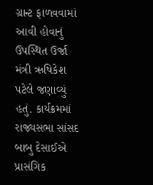ગ્રાન્ટ ફાળવવામાં આવી હોવાનું ઉપસ્થિત ઉર્જા મંત્રી ઋષિકેશ પટેલે જણાવ્યું હતું. કાર્યક્રમમાં રાજ્યસભા સાંસદ બાબુ દેસાઈએ પ્રાસંગિક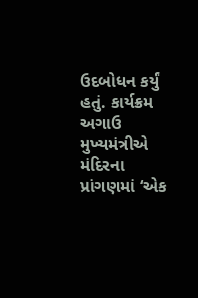ઉદબોધન કર્યું હતું. કાર્યક્રમ અગાઉ મુખ્યમંત્રીએ મંદિરના પ્રાંગણમાં ‘એક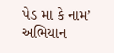પેડ મા કે નામ’ અભિયાન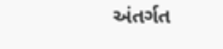અંતર્ગત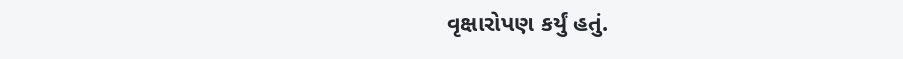વૃક્ષારોપણ કર્યું હતું.